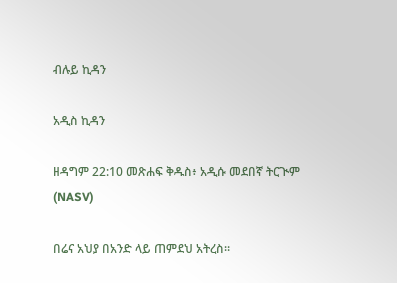ብሉይ ኪዳን

አዲስ ኪዳን

ዘዳግም 22:10 መጽሐፍ ቅዱስ፥ አዲሱ መደበኛ ትርጒም (NASV)

በሬና አህያ በአንድ ላይ ጠምደህ አትረስ።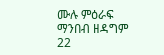ሙሉ ምዕራፍ ማንበብ ዘዳግም 22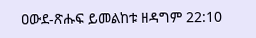ዐውደ-ጽሑፍ ይመልከቱ ዘዳግም 22:10